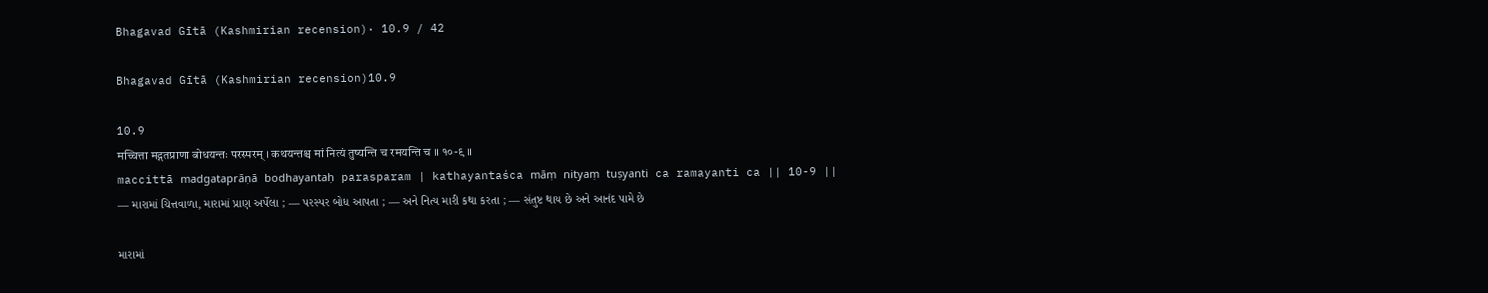Bhagavad Gītā (Kashmirian recension)· 10.9 / 42

Bhagavad Gītā (Kashmirian recension)10.9

10.9
मच्चित्ता मद्गतप्राणा बोधयन्तः परस्परम् । कथयन्तश्च मां नित्यं तुष्यन्ति च रमयन्ति च ॥ १०-९ ॥
maccittā madgataprāṇā bodhayantaḥ parasparam | kathayantaśca māṃ nityaṃ tuṣyanti ca ramayanti ca || 10-9 ||
— મારામાં ચિત્તવાળા, મારામાં પ્રાણ અર્પેલા ; — પરસ્પર બોધ આપતા ; — અને નિત્ય મારી કથા કરતા ; — સંતુષ્ટ થાય છે અને આનંદ પામે છે

મારામાં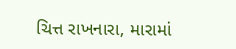ચિત્ત રાખનારા, મારામાં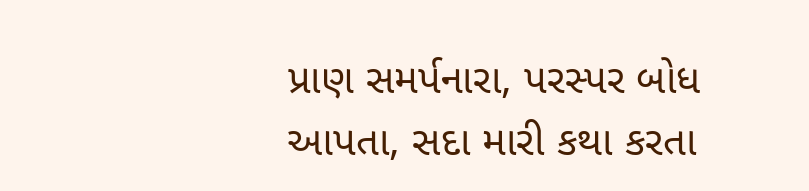પ્રાણ સમર્પનારા, પરસ્પર બોધ આપતા, સદા મારી કથા કરતા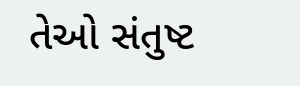તેઓ સંતુષ્ટ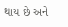થાય છે અને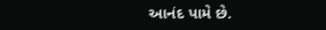આનંદ પામે છે.